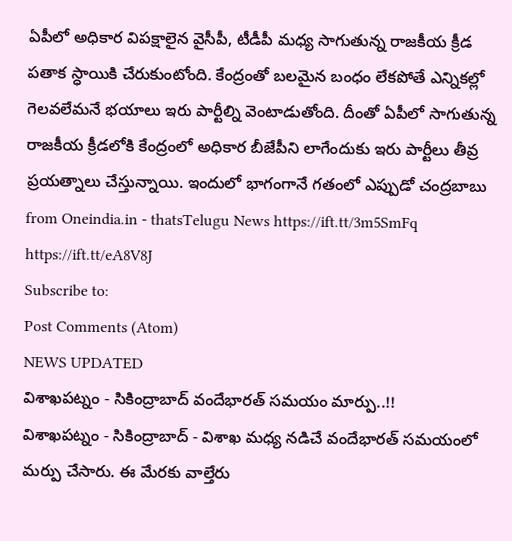ఏపీలో అధికార విపక్షాలైన వైసీపీ, టీడీపీ మధ్య సాగుతున్న రాజకీయ క్రీడ పతాక స్ధాయికి చేరుకుంటోంది. కేంద్రంతో బలమైన బంధం లేకపోతే ఎన్నికల్లో గెలవలేమనే భయాలు ఇరు పార్టీల్ని వెంటాడుతోంది. దీంతో ఏపీలో సాగుతున్న రాజకీయ క్రీడలోకి కేంద్రంలో అధికార బీజేపీని లాగేందుకు ఇరు పార్టీలు తీవ్ర ప్రయత్నాలు చేస్తున్నాయి. ఇందులో భాగంగానే గతంలో ఎప్పుడో చంద్రబాబు
from Oneindia.in - thatsTelugu News https://ift.tt/3m5SmFq
https://ift.tt/eA8V8J
Subscribe to:
Post Comments (Atom)
NEWS UPDATED
విశాఖపట్నం - సికింద్రాబాద్ వందేభారత్ సమయం మార్పు..!!
విశాఖపట్నం - సికింద్రాబాద్ - విశాఖ మధ్య నడిచే వందేభారత్ సమయంలో మర్పు చేసారు. ఈ మేరకు వాల్తేరు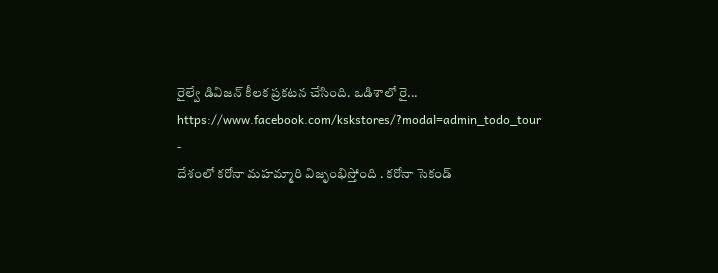రైల్వే డివిజన్ కీలక ప్రకటన చేసింది. ఒడిశాలో రై...
https://www.facebook.com/kskstores/?modal=admin_todo_tour
-
దేశంలో కరోనా మహమ్మారి విజృంభిస్తోంది . కరోనా సెకండ్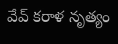వేవ్ కరాళ నృత్యం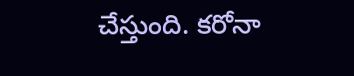చేస్తుంది. కరోనా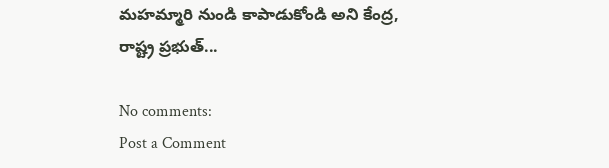మహమ్మారి నుండి కాపాడుకోండి అని కేంద్ర, రాష్ట్ర ప్రభుత్...

No comments:
Post a Comment